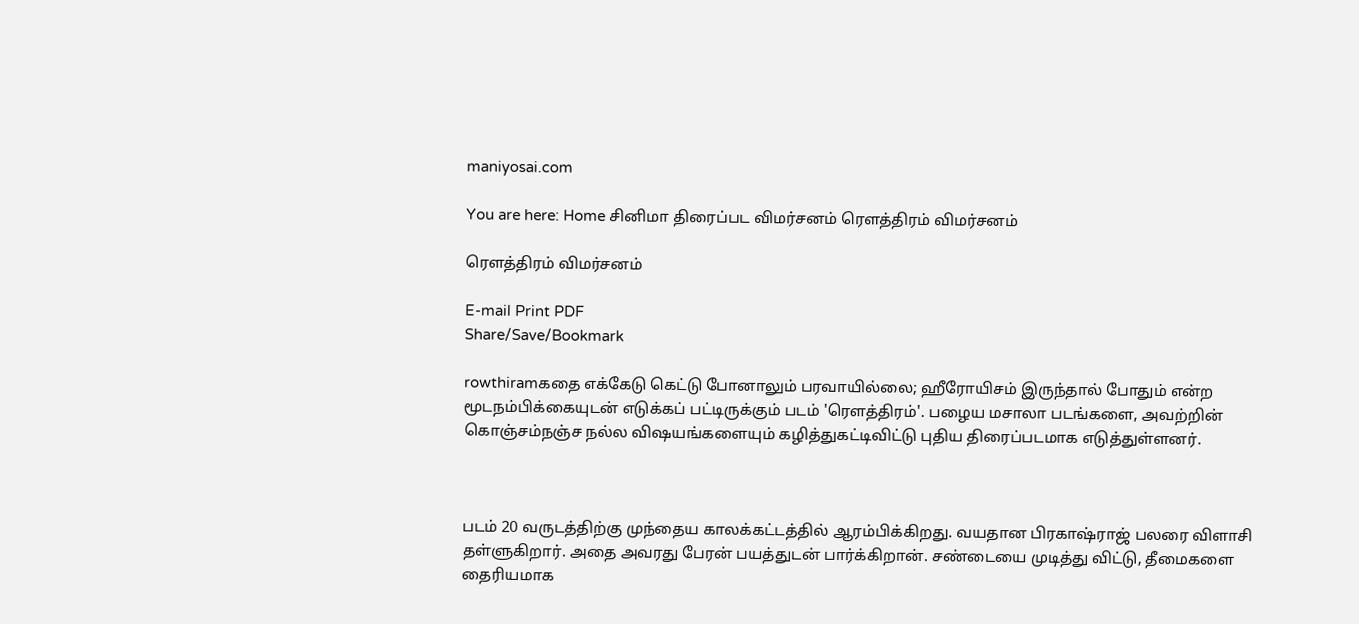maniyosai.com

You are here: Home சினிமா திரைப்பட விமர்சனம் ரெளத்திரம் விமர்சனம்

ரெளத்திரம் விமர்சனம்

E-mail Print PDF
Share/Save/Bookmark

rowthiramகதை எக்கேடு கெட்டு போனாலும் பரவாயில்லை; ஹீரோயிசம் இருந்தால் போதும் என்ற மூடநம்பிக்கையுடன் எடுக்கப் பட்டிருக்கும் படம் 'ரெளத்திரம்'. பழைய மசாலா படங்களை, அவற்றின் கொஞ்சம்நஞ்ச நல்ல விஷயங்களையும் கழித்துகட்டிவிட்டு புதிய திரைப்படமாக எடுத்துள்ளனர்.



படம் 20 வருடத்திற்கு முந்தைய காலக்கட்டத்தில் ஆரம்பிக்கிறது. வயதான பிரகாஷ்ராஜ் பலரை விளாசி தள்ளுகிறார். அதை அவரது பேரன் பயத்துடன் பார்க்கிறான். சண்டையை முடித்து விட்டு, தீமைகளை தைரியமாக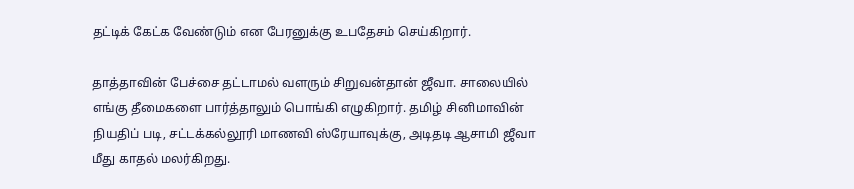தட்டிக் கேட்க வேண்டும் என பேரனுக்கு உபதேசம் செய்கிறார்.

தாத்தாவின் பேச்சை தட்டாமல் வளரும் சிறுவன்தான் ஜீவா. சாலையில் எங்கு தீமைகளை பார்த்தாலும் பொங்கி எழுகிறார். தமிழ் சினிமாவின் நியதிப் படி, சட்டக்கல்லூரி மாணவி ஸ்ரேயாவுக்கு, அடிதடி ஆசாமி ஜீவா மீது காதல் மலர்கிறது.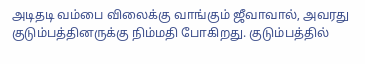அடிதடி வம்பை விலைக்கு வாங்கும் ஜீவாவால், அவரது குடும்பத்தினருக்கு நிம்மதி போகிறது. குடும்பத்தில்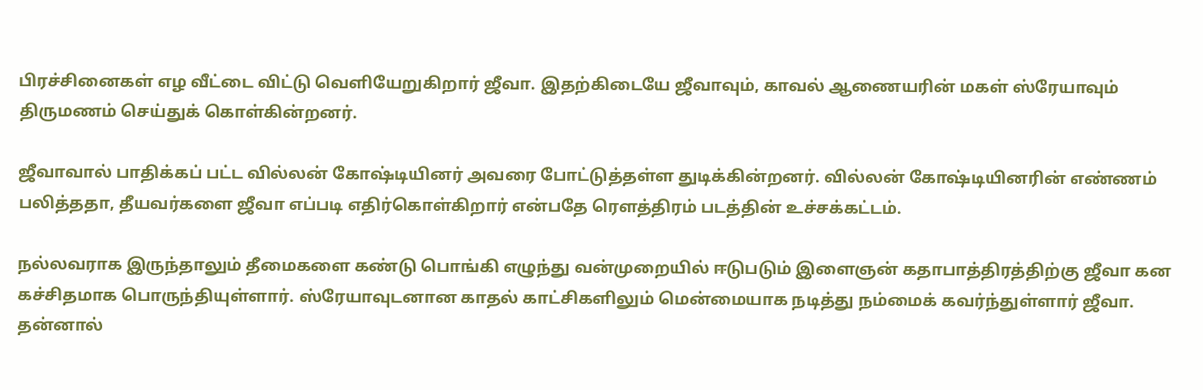பிரச்சினைகள் எழ வீட்டை விட்டு வெளியேறுகிறார் ஜீவா. இதற்கிடையே ஜீவாவும், காவல் ஆணையரின் மகள் ஸ்ரேயாவும் திருமணம் செய்துக் கொள்கின்றனர்.

ஜீவாவால் பாதிக்கப் பட்ட வில்லன் கோஷ்டியினர் அவரை போட்டுத்தள்ள துடிக்கின்றனர். வில்லன் கோஷ்டியினரின் எண்ணம் பலித்ததா, தீயவர்களை ஜீவா எப்படி எதிர்கொள்கிறார் என்பதே ரெளத்திரம் படத்தின் உச்சக்கட்டம்.

நல்லவராக இருந்தாலும் தீமைகளை கண்டு பொங்கி எழுந்து வன்முறையில் ஈடுபடும் இளைஞன் கதாபாத்திரத்திற்கு ஜீவா கன கச்சிதமாக பொருந்தியுள்ளார். ஸ்ரேயாவுடனான காதல் காட்சிகளிலும் மென்மையாக நடித்து நம்மைக் கவர்ந்துள்ளார் ஜீவா. தன்னால்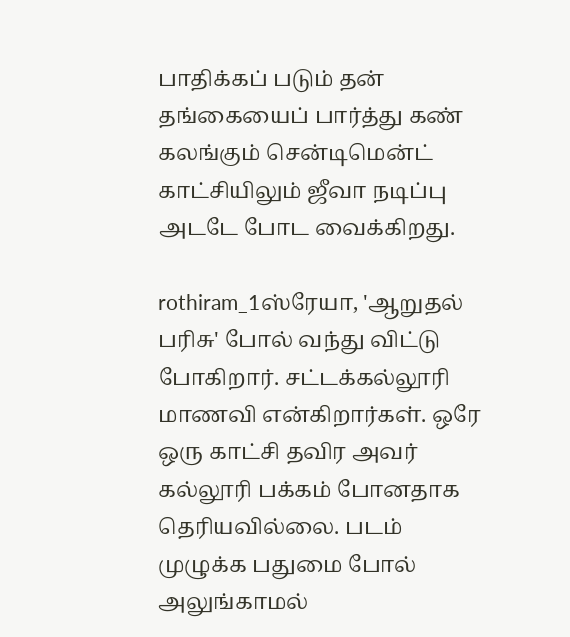பாதிக்கப் படும் தன் தங்கையைப் பார்த்து கண் கலங்கும் சென்டிமென்ட் காட்சியிலும் ஜீவா நடிப்பு அடடே போட வைக்கிறது.

rothiram_1ஸ்ரேயா, 'ஆறுதல் பரிசு' போல் வந்து விட்டு போகிறார். சட்டக்கல்லூரி மாணவி என்கிறார்கள். ஒரே ஒரு காட்சி தவிர அவர் கல்லூரி பக்கம் போனதாக தெரியவில்லை. படம் முழுக்க பதுமை போல் அலுங்காமல்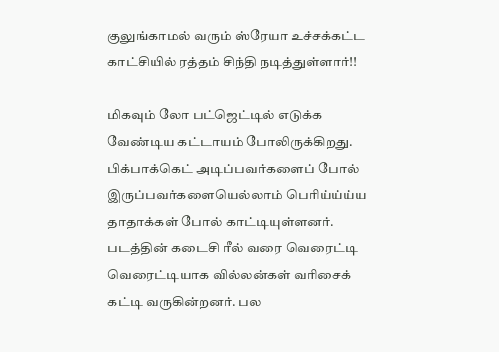குலுங்காமல் வரும் ஸ்ரேயா உச்சக்கட்ட காட்சியில் ரத்தம் சிந்தி நடித்துள்ளார்!!

மிகவும் லோ பட்ஜெட்டில் எடுக்க வேண்டிய கட்டாயம் போலிருக்கிறது. பிக்பாக்கெட் அடிப்பவர்களைப் போல் இருப்பவர்களையெல்லாம் பெரிய்ய்ய்ய தாதாக்கள் போல் காட்டியுள்ளனர். படத்தின் கடைசி ரீல் வரை வெரைட்டி வெரைட்டியாக வில்லன்கள் வரிசைக் கட்டி வருகின்றனர். பல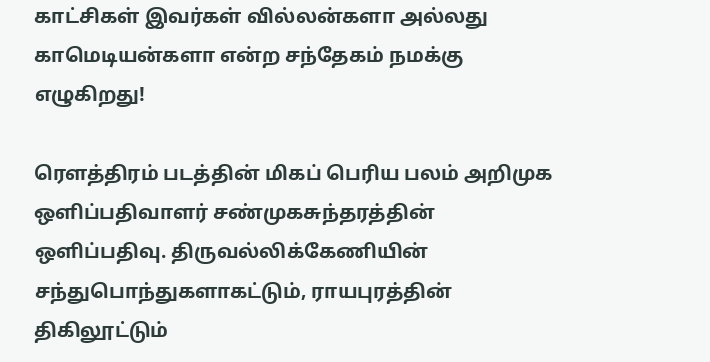காட்சிகள் இவர்கள் வில்லன்களா அல்லது காமெடியன்களா என்ற சந்தேகம் நமக்கு எழுகிறது!

ரெளத்திரம் படத்தின் மிகப் பெரிய பலம் அறிமுக ஒளிப்பதிவாளர் சண்முகசுந்தரத்தின் ஒளிப்பதிவு. திருவல்லிக்கேணியின் சந்துபொந்துகளாகட்டும், ராயபுரத்தின் திகிலூட்டும்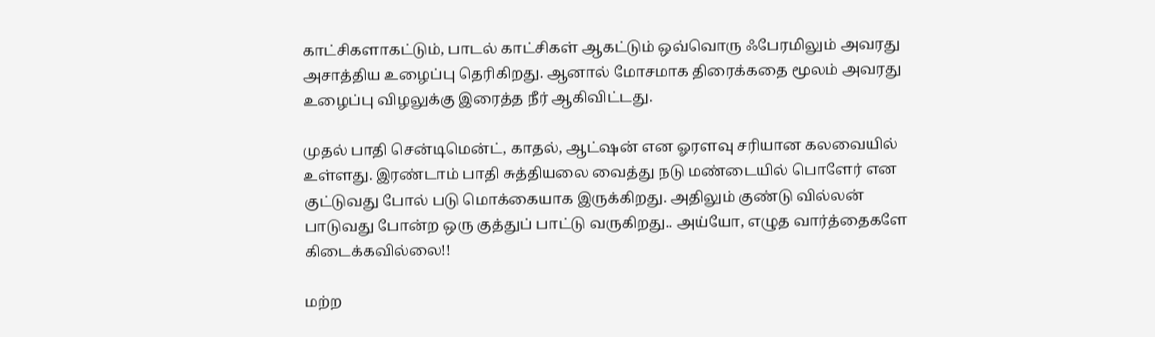காட்சிகளாகட்டும், பாடல் காட்சிகள் ஆகட்டும் ஒவ்வொரு ஃபேரமிலும் அவரது அசாத்திய உழைப்பு தெரிகிறது. ஆனால் மோசமாக திரைக்கதை மூலம் அவரது உழைப்பு விழலுக்கு இரைத்த நீர் ஆகிவிட்டது.

முதல் பாதி சென்டிமென்ட், காதல், ஆட்ஷன் என ஓரளவு சரியான கலவையில் உள்ளது. இரண்டாம் பாதி சுத்தியலை வைத்து நடு மண்டையில் பொளேர் என குட்டுவது போல் படு மொக்கையாக இருக்கிறது. அதிலும் குண்டு வில்லன் பாடுவது போன்ற ஒரு குத்துப் பாட்டு வருகிறது.. அய்யோ, எழுத வார்த்தைகளே கிடைக்கவில்லை!!

மற்ற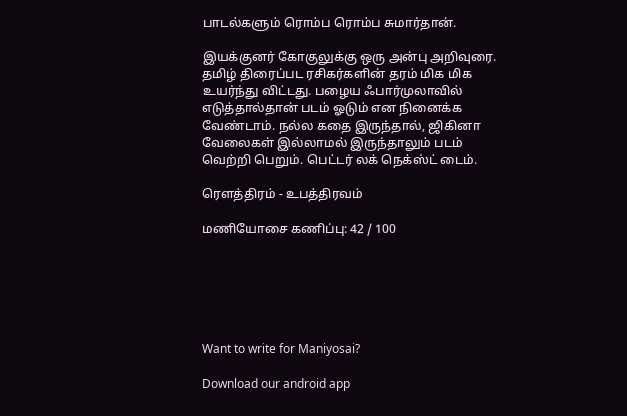பாடல்களும் ரொம்ப ரொம்ப சுமார்தான்.

இயக்குனர் கோகுலுக்கு ஒரு அன்பு அறிவுரை. தமிழ் திரைப்பட ரசிகர்களின் தரம் மிக மிக உயர்ந்து விட்டது. பழைய ஃபார்முலாவில் எடுத்தால்தான் படம் ஓடும் என நினைக்க வேண்டாம். நல்ல கதை இருந்தால், ஜிகினா வேலைகள் இல்லாமல் இருந்தாலும் படம் வெற்றி பெறும். பெட்டர் லக் நெக்ஸ்ட் டைம்.

ரெளத்திரம் - உபத்திரவம்

மணியோசை கணிப்பு: 42 / 100






Want to write for Maniyosai?

Download our android app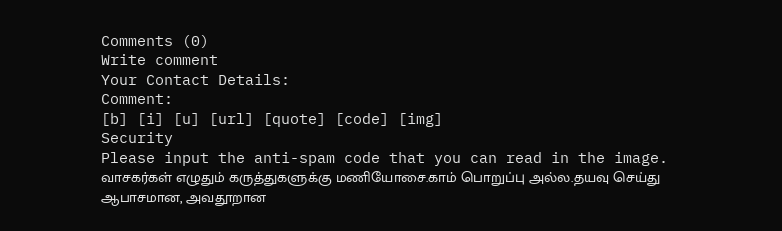Comments (0)
Write comment
Your Contact Details:
Comment:
[b] [i] [u] [url] [quote] [code] [img]
Security
Please input the anti-spam code that you can read in the image.
வாசகர்கள் எழுதும் கருத்துகளுக்கு மணியோசை.காம் பொறுப்பு அல்ல.தயவு செய்து ஆபாசமான, அவதூறான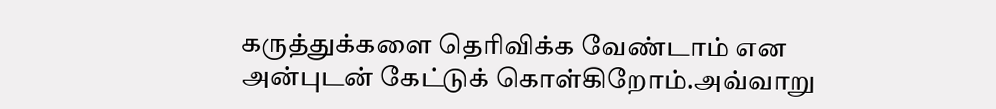கருத்துக்களை தெரிவிக்க வேண்டாம் என அன்புடன் கேட்டுக் கொள்கிறோம்.அவ்வாறு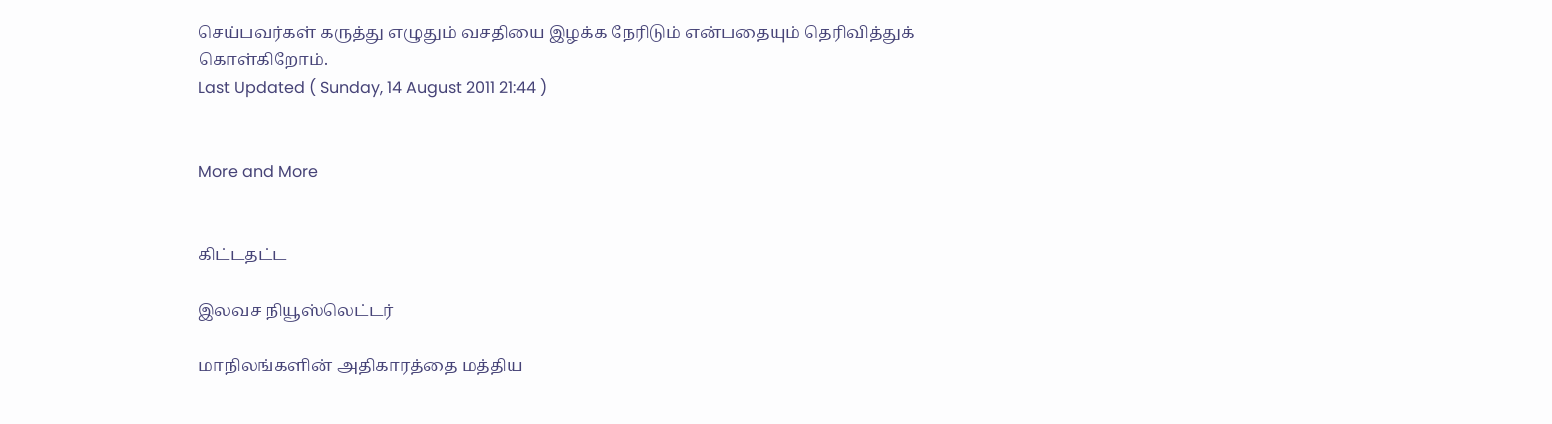செய்பவர்கள் கருத்து எழுதும் வசதியை இழக்க நேரிடும் என்பதையும் தெரிவித்துக் கொள்கிறோம்.
Last Updated ( Sunday, 14 August 2011 21:44 )


More and More


கிட்டதட்ட

இலவச நியூஸ்லெட்டர்

மாநிலங்களின் அதிகாரத்தை மத்திய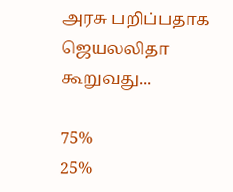அரசு பறிப்பதாக ஜெயலலிதா கூறுவது...

75%
25%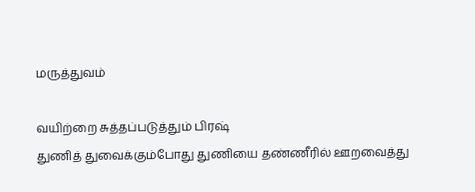மருத்துவம்

வயிற்றை சுத்தப்படுத்தும் பிரஷ்
துணித் துவைக்கும்போது துணியை தண்ணீரில் ஊறவைத்து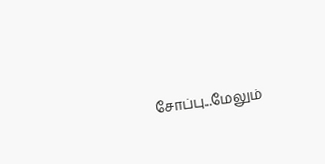சோப்பு...மேலும்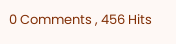0 Comments , 456 Hits